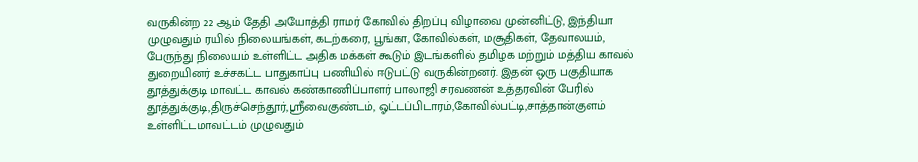வருகின்ற 22 ஆம் தேதி அயோத்தி ராமர் கோவில் திறப்பு விழாவை முன்னிட்டு, இந்தியா முழுவதும் ரயில் நிலையங்கள், கடற்கரை, பூங்கா, கோவில்கள், மசூதிகள், தேவாலயம், பேருந்து நிலையம் உள்ளிட்ட அதிக மக்கள் கூடும் இடங்களில் தமிழக மற்றும் மத்திய காவல் துறையினர் உச்சகட்ட பாதுகாப்பு பணியில் ஈடுபட்டு வருகின்றனர். இதன் ஒரு பகுதியாக தூத்துக்குடி மாவட்ட காவல் கண்காணிப்பாளர் பாலாஜி சரவணன் உத்தரவின் பேரில் தூத்துக்குடி,திருச்செந்தூர்,ஸ்ரீவைகுண்டம், ஓட்டப்பிடாரம்,கோவில்பட்டி,சாத்தான்குளம் உள்ளிட்டமாவட்டம் முழுவதும்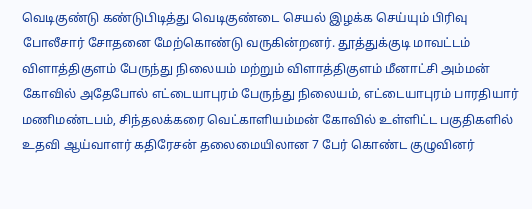வெடிகுண்டு கண்டுபிடித்து வெடிகுண்டை செயல் இழக்க செய்யும் பிரிவு போலீசார் சோதனை மேற்கொண்டு வருகின்றனர். தூத்துக்குடி மாவட்டம் விளாத்திகுளம் பேருந்து நிலையம் மற்றும் விளாத்திகுளம் மீனாட்சி அம்மன் கோவில் அதேபோல் எட்டையாபுரம் பேருந்து நிலையம், எட்டையாபுரம் பாரதியார் மணிமண்டபம், சிந்தலக்கரை வெட்காளியம்மன் கோவில் உள்ளிட்ட பகுதிகளில் உதவி ஆய்வாளர் கதிரேசன் தலைமையிலான 7 பேர் கொண்ட குழுவினர்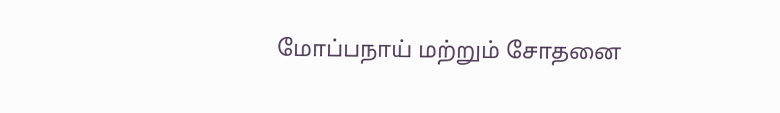மோப்பநாய் மற்றும் சோதனை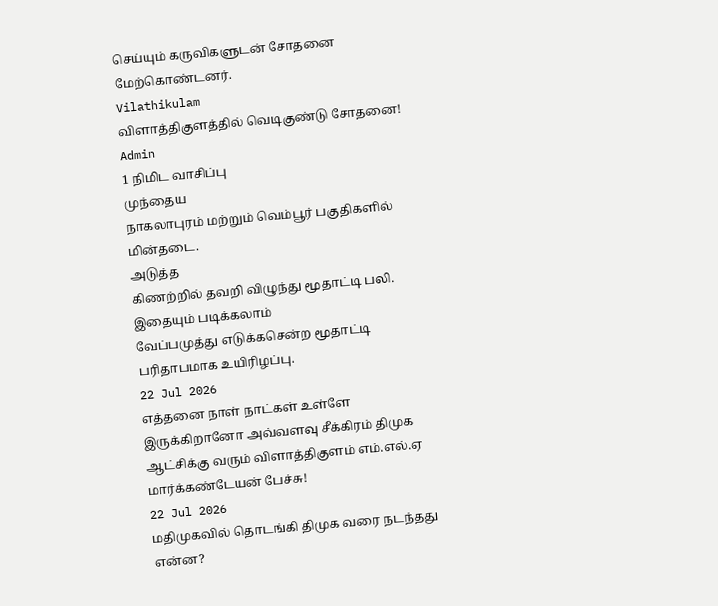செய்யும் கருவிகளுடன் சோதனை மேற்கொண்டனர்.
Vilathikulam
விளாத்திகுளத்தில் வெடிகுண்டு சோதனை!
Admin
1 நிமிட வாசிப்பு
முந்தைய
நாகலாபுரம் மற்றும் வெம்பூர் பகுதிகளில் மின்தடை.
அடுத்த
கிணற்றில் தவறி விழுந்து மூதாட்டி பலி.
இதையும் படிக்கலாம்
வேப்பமுத்து எடுக்கசென்ற மூதாட்டி பரிதாபமாக உயிரிழப்பு.
22 Jul 2026
எத்தனை நாள் நாட்கள் உள்ளே இருக்கிறானோ அவ்வளவு சீக்கிரம் திமுக ஆட்சிக்கு வரும் விளாத்திகுளம் எம்.எல்.ஏ மார்க்கண்டேயன் பேச்சு!
22 Jul 2026
மதிமுகவில் தொடங்கி திமுக வரை நடந்தது என்ன?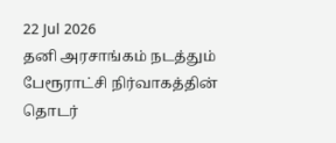22 Jul 2026
தனி அரசாங்கம் நடத்தும் பேரூராட்சி நிர்வாகத்தின் தொடர்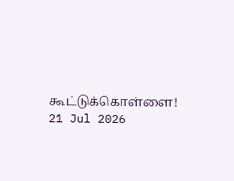கூட்டுக்கொள்ளை!
21 Jul 2026